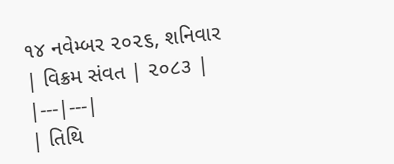૧૪ નવેમ્બર ૨૦૨૬, શનિવાર
| વિક્રમ સંવત | ૨૦૮૩ |
|---|---|
| તિથિ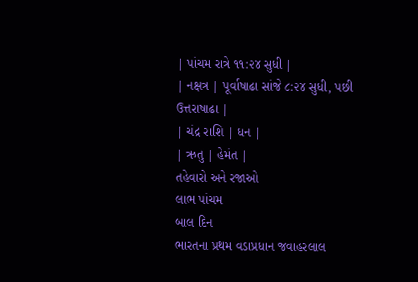| પાંચમ રાત્રે ૧૧:૨૪ સુધી |
| નક્ષત્ર | પૂર્વાષાઢા સાંજે ૮:૨૪ સુધી, પછી ઉત્તરાષાઢા |
| ચંદ્ર રાશિ | ધન |
| ઋતુ | હેમંત |
તહેવારો અને રજાઓ
લાભ પાંચમ
બાલ દિન
ભારતના પ્રથમ વડાપ્રધાન જવાહરલાલ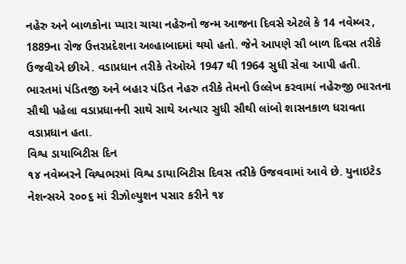નહેરુ અને બાળકોના પ્યારા ચાચા નહેરુનો જન્મ આજના દિવસે એટલે કે 14 નવેમ્બર, 1889ના રોજ ઉત્તરપ્રદેશના અલ્હાબાદમાં થયો હતો. જેને આપણે સૌ બાળ દિવસ તરીકે ઉજવીએ છીએ. વડાપ્રધાન તરીકે તેઓએ 1947 થી 1964 સુધી સેવા આપી હતી. ભારતમાં પંડિતજી અને બહાર પંડિત નેહરુ તરીકે તેમનો ઉલ્લેખ કરવામાં નહેરુજી ભારતના સૌથી પહેલા વડાપ્રધાનની સાથે સાથે અત્યાર સુધી સૌથી લાંબો શાસનકાળ ધરાવતા વડાપ્રધાન હતા.
વિશ્વ ડાયાબિટીસ દિન
૧૪ નવેમ્બરને વિશ્વભરમાં વિશ્વ ડાયાબિટીસ દિવસ તરીકે ઉજવવામાં આવે છે. યુનાઇટેડ નેશન્સએ ૨૦૦૬ માં રીઝોલ્યુશન પસાર કરીને ૧૪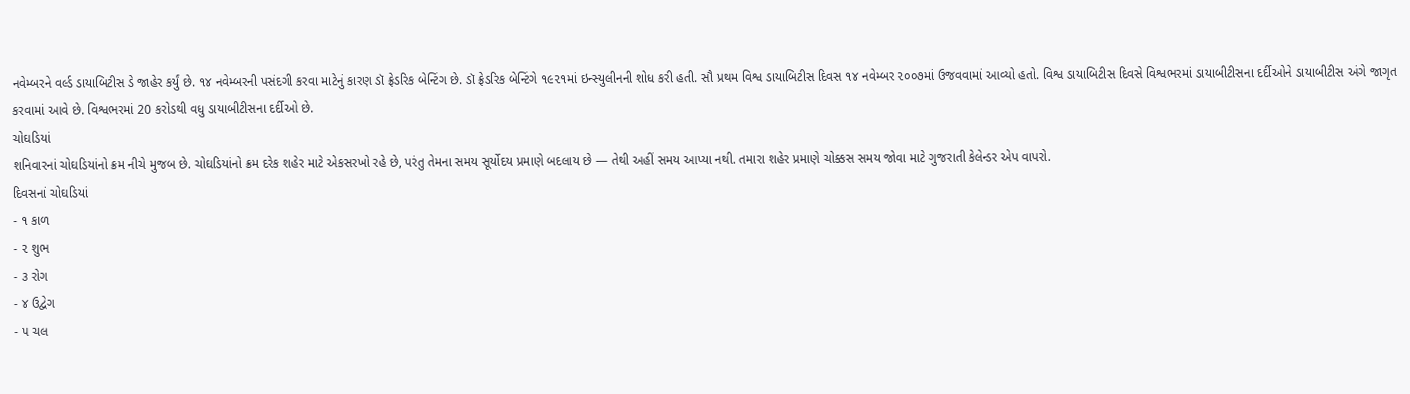નવેમ્બરને વર્લ્ડ ડાયાબિટીસ ડે જાહેર કર્યું છે. ૧૪ નવેમ્બરની પસંદગી કરવા માટેનું કારણ ડૉ ફ્રેડરિક બેન્ટિંગ છે. ડૉ ફ્રેડરિક બેન્ટિંગે ૧૯૨૧માં ઇન્સ્યુલીનની શોધ કરી હતી. સૌ પ્રથમ વિશ્વ ડાયાબિટીસ દિવસ ૧૪ નવેમ્બર ૨૦૦૭માં ઉજવવામાં આવ્યો હતો. વિશ્વ ડાયાબિટીસ દિવસે વિશ્વભરમાં ડાયાબીટીસના દર્દીઓને ડાયાબીટીસ અંગે જાગૃત કરવામાં આવે છે. વિશ્વભરમાં 20 કરોડથી વધુ ડાયાબીટીસના દર્દીઓ છે.
ચોઘડિયાં
શનિવારનાં ચોઘડિયાંનો ક્રમ નીચે મુજબ છે. ચોઘડિયાંનો ક્રમ દરેક શહેર માટે એકસરખો રહે છે, પરંતુ તેમના સમય સૂર્યોદય પ્રમાણે બદલાય છે — તેથી અહીં સમય આપ્યા નથી. તમારા શહેર પ્રમાણે ચોક્કસ સમય જોવા માટે ગુજરાતી કેલેન્ડર એપ વાપરો.
દિવસનાં ચોઘડિયાં
- ૧ કાળ
- ૨ શુભ
- ૩ રોગ
- ૪ ઉદ્વેગ
- ૫ ચલ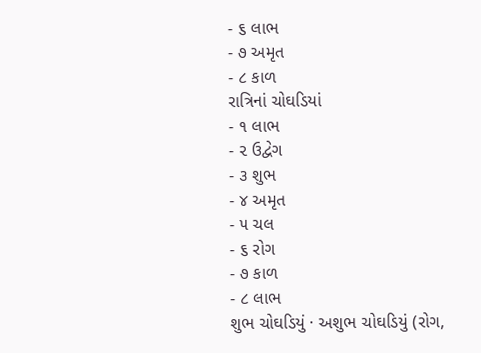- ૬ લાભ
- ૭ અમૃત
- ૮ કાળ
રાત્રિનાં ચોઘડિયાં
- ૧ લાભ
- ૨ ઉદ્વેગ
- ૩ શુભ
- ૪ અમૃત
- ૫ ચલ
- ૬ રોગ
- ૭ કાળ
- ૮ લાભ
શુભ ચોઘડિયું · અશુભ ચોઘડિયું (રોગ,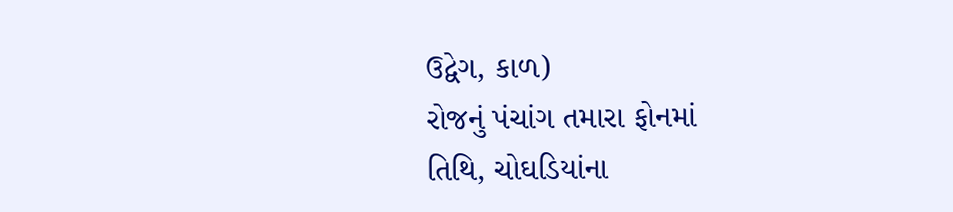ઉદ્વેગ, કાળ)
રોજનું પંચાંગ તમારા ફોનમાં
તિથિ, ચોઘડિયાંના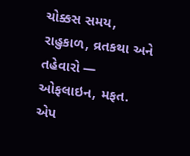ચોક્કસ સમય, રાહુકાળ, વ્રતકથા અને તહેવારો — ઓફલાઇન, મફત.
એપ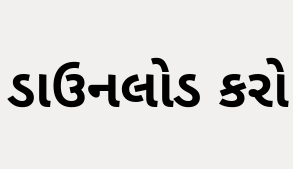ડાઉનલોડ કરો